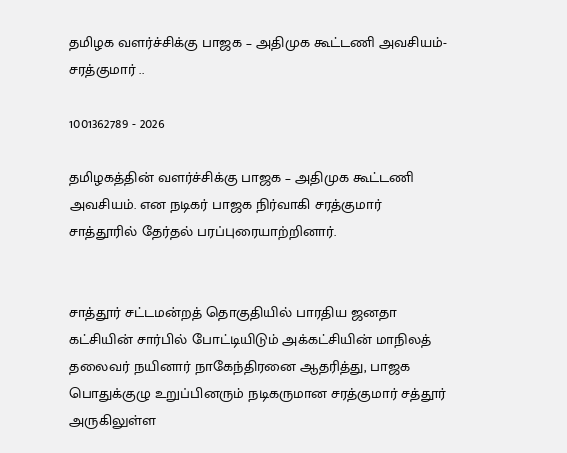தமிழக வளர்ச்சிக்கு பாஜக – அதிமுக கூட்டணி அவசியம்-சரத்குமார் ..

1001362789 - 2026

தமிழகத்தின் வளர்ச்சிக்கு பாஜக – அதிமுக கூட்டணி அவசியம். என நடிகர் பாஜக நிர்வாகி சரத்குமார் சாத்தூரில் தேர்தல் பரப்புரையாற்றினார்.


சாத்தூர் சட்டமன்றத் தொகுதியில் பாரதிய ஜனதா கட்சியின் சார்பில் போட்டியிடும் அக்கட்சியின் மாநிலத் தலைவர் நயினார் நாகேந்திரனை ஆதரித்து, பாஜக பொதுக்குழு உறுப்பினரும் நடிகருமான சரத்குமார் சத்தூர் அருகிலுள்ள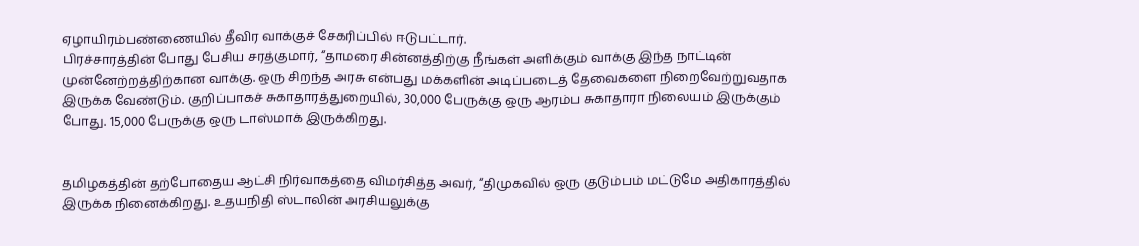ஏழாயிரம்பண்ணையில் தீவிர வாக்குச் சேகரிப்பில் ஈடுபட்டார்.
பிரச்சாரத்தின் போது பேசிய சரத்குமார், “தாமரை சின்னத்திற்கு நீங்கள் அளிக்கும் வாக்கு இந்த நாட்டின் முன்னேற்றத்திற்கான வாக்கு. ஒரு சிறந்த அரசு என்பது மக்களின் அடிப்படைத் தேவைகளை நிறைவேற்றுவதாக இருக்க வேண்டும். குறிப்பாகச் சுகாதாரத்துறையில், 30,000 பேருக்கு ஒரு ஆரம்ப சுகாதாரா நிலையம் இருக்கும் போது. 15,000 பேருக்கு ஒரு டாஸ்மாக் இருக்கிறது.


தமிழகத்தின் தற்போதைய ஆட்சி நிர்வாகத்தை விமர்சித்த அவர், “திமுகவில் ஒரு குடும்பம் மட்டுமே அதிகாரத்தில் இருக்க நினைக்கிறது. உதயநிதி ஸ்டாலின் அரசியலுக்கு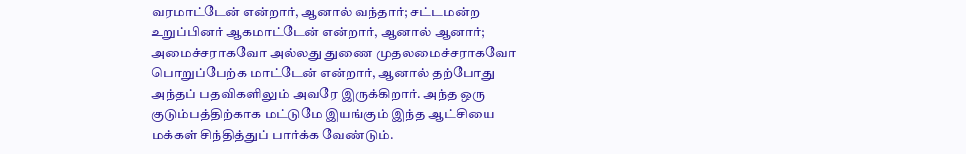வரமாட்டேன் என்றார், ஆனால் வந்தார்; சட்டமன்ற உறுப்பினர் ஆகமாட்டேன் என்றார், ஆனால் ஆனார்; அமைச்சராகவோ அல்லது துணை முதலமைச்சராகவோ பொறுப்பேற்க மாட்டேன் என்றார், ஆனால் தற்போது அந்தப் பதவிகளிலும் அவரே இருக்கிறார். அந்த ஒரு குடும்பத்திற்காக மட்டுமே இயங்கும் இந்த ஆட்சியை மக்கள் சிந்தித்துப் பார்க்க வேண்டும்.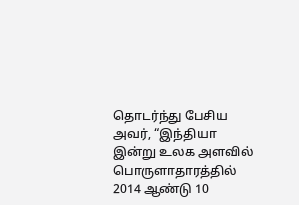தொடர்ந்து பேசிய அவர், “இந்தியா இன்று உலக அளவில் பொருளாதாரத்தில் 2014 ஆண்டு 10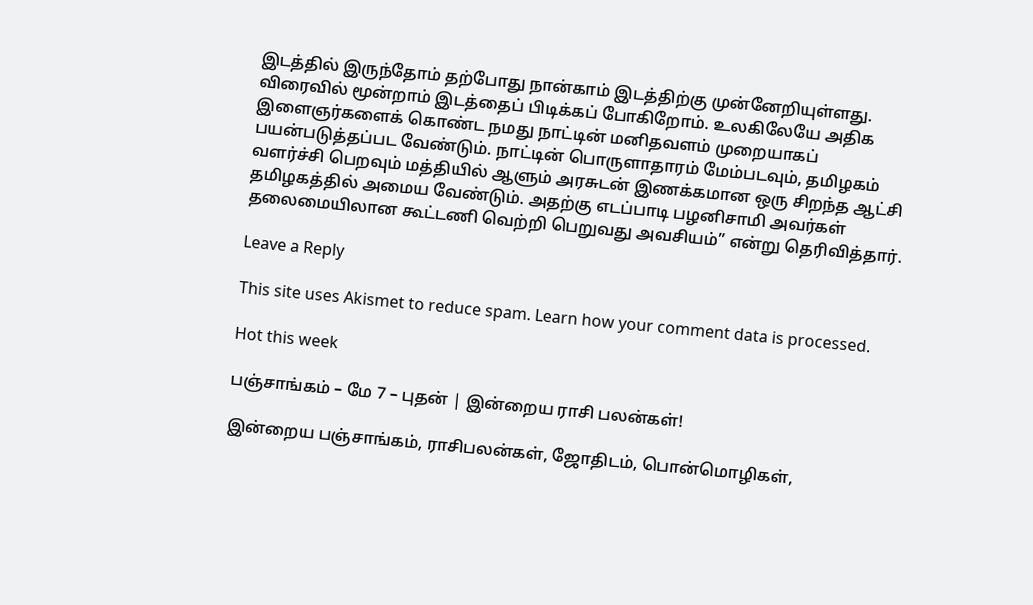இடத்தில் இருந்தோம் தற்போது நான்காம் இடத்திற்கு முன்னேறியுள்ளது. விரைவில் மூன்றாம் இடத்தைப் பிடிக்கப் போகிறோம். உலகிலேயே அதிக இளைஞர்களைக் கொண்ட நமது நாட்டின் மனிதவளம் முறையாகப் பயன்படுத்தப்பட வேண்டும். நாட்டின் பொருளாதாரம் மேம்படவும், தமிழகம் வளர்ச்சி பெறவும் மத்தியில் ஆளும் அரசுடன் இணக்கமான ஒரு சிறந்த ஆட்சி தமிழகத்தில் அமைய வேண்டும். அதற்கு எடப்பாடி பழனிசாமி அவர்கள் தலைமையிலான கூட்டணி வெற்றி பெறுவது அவசியம்” என்று தெரிவித்தார்.

Leave a Reply

This site uses Akismet to reduce spam. Learn how your comment data is processed.

Hot this week

பஞ்சாங்கம் – மே 7 – புதன் | இன்றைய ராசி பலன்கள்!

இன்றைய பஞ்சாங்கம், ராசிபலன்கள், ஜோதிடம், பொன்மொழிகள்,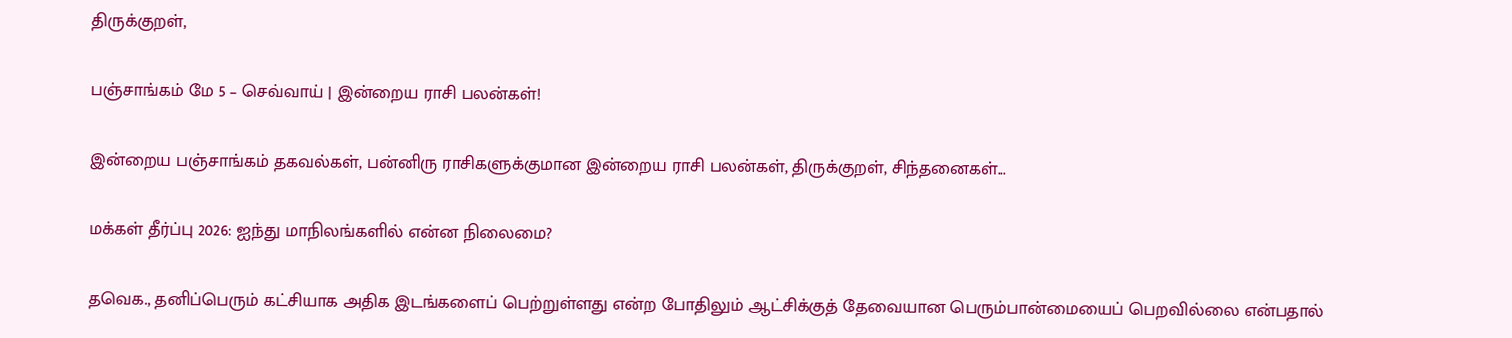திருக்குறள்,

பஞ்சாங்கம் மே 5 – செவ்வாய் | இன்றைய ராசி பலன்கள்!

இன்றைய பஞ்சாங்கம் தகவல்கள், பன்னிரு ராசிகளுக்குமான இன்றைய ராசி பலன்கள், திருக்குறள், சிந்தனைகள்...

மக்கள் தீர்ப்பு 2026: ஐந்து மாநிலங்களில் என்ன நிலைமை?

தவெக., தனிப்பெரும் கட்சியாக அதிக இடங்களைப் பெற்றுள்ளது என்ற போதிலும் ஆட்சிக்குத் தேவையான பெரும்பான்மையைப் பெறவில்லை என்பதால்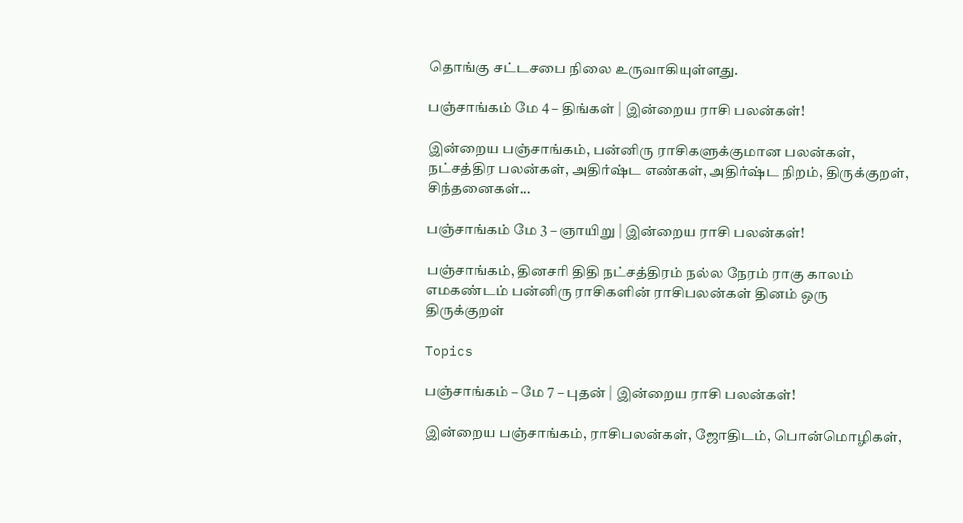தொங்கு சட்டசபை நிலை உருவாகியுள்ளது.

பஞ்சாங்கம் மே 4 – திங்கள் | இன்றைய ராசி பலன்கள்!

இன்றைய பஞ்சாங்கம், பன்னிரு ராசிகளுக்குமான பலன்கள், நட்சத்திர பலன்கள், அதிர்ஷ்ட எண்கள், அதிர்ஷ்ட நிறம், திருக்குறள், சிந்தனைகள்...

பஞ்சாங்கம் மே 3 – ஞாயிறு | இன்றைய ராசி பலன்கள்!

பஞ்சாங்கம், தினசரி திதி நட்சத்திரம் நல்ல நேரம் ராகு காலம் எமகண்டம் பன்னிரு ராசிகளின் ராசிபலன்கள் தினம் ஒரு திருக்குறள்

Topics

பஞ்சாங்கம் – மே 7 – புதன் | இன்றைய ராசி பலன்கள்!

இன்றைய பஞ்சாங்கம், ராசிபலன்கள், ஜோதிடம், பொன்மொழிகள்,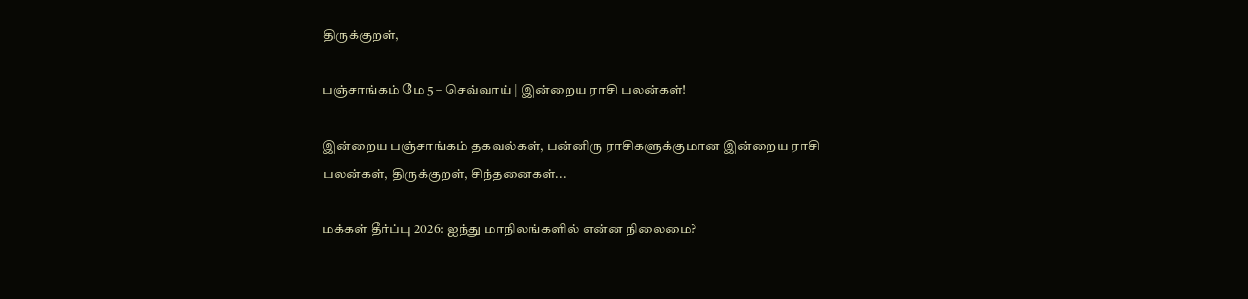திருக்குறள்,

பஞ்சாங்கம் மே 5 – செவ்வாய் | இன்றைய ராசி பலன்கள்!

இன்றைய பஞ்சாங்கம் தகவல்கள், பன்னிரு ராசிகளுக்குமான இன்றைய ராசி பலன்கள், திருக்குறள், சிந்தனைகள்...

மக்கள் தீர்ப்பு 2026: ஐந்து மாநிலங்களில் என்ன நிலைமை?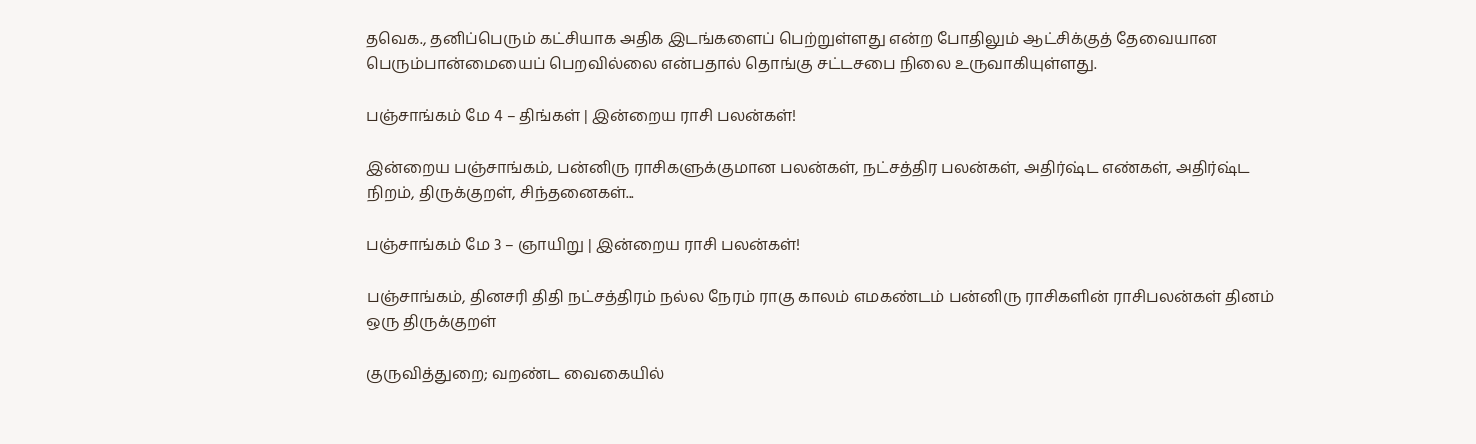தவெக., தனிப்பெரும் கட்சியாக அதிக இடங்களைப் பெற்றுள்ளது என்ற போதிலும் ஆட்சிக்குத் தேவையான பெரும்பான்மையைப் பெறவில்லை என்பதால் தொங்கு சட்டசபை நிலை உருவாகியுள்ளது.

பஞ்சாங்கம் மே 4 – திங்கள் | இன்றைய ராசி பலன்கள்!

இன்றைய பஞ்சாங்கம், பன்னிரு ராசிகளுக்குமான பலன்கள், நட்சத்திர பலன்கள், அதிர்ஷ்ட எண்கள், அதிர்ஷ்ட நிறம், திருக்குறள், சிந்தனைகள்...

பஞ்சாங்கம் மே 3 – ஞாயிறு | இன்றைய ராசி பலன்கள்!

பஞ்சாங்கம், தினசரி திதி நட்சத்திரம் நல்ல நேரம் ராகு காலம் எமகண்டம் பன்னிரு ராசிகளின் ராசிபலன்கள் தினம் ஒரு திருக்குறள்

குருவித்துறை; வறண்ட வைகையில்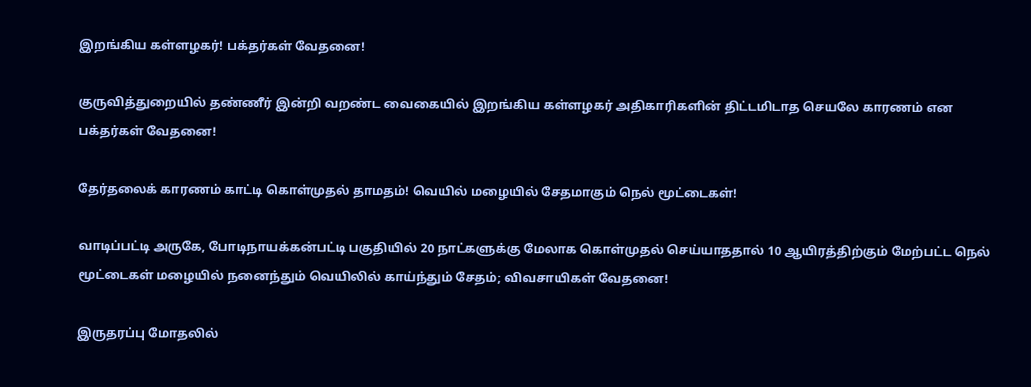இறங்கிய கள்ளழகர்! பக்தர்கள் வேதனை!

குருவித்துறையில் தண்ணீர் இன்றி வறண்ட வைகையில் இறங்கிய கள்ளழகர் அதிகாரிகளின் திட்டமிடாத செயலே காரணம் என பக்தர்கள் வேதனை!

தேர்தலைக் காரணம் காட்டி கொள்முதல் தாமதம்! வெயில் மழையில் சேதமாகும் நெல் மூட்டைகள்!

வாடிப்பட்டி அருகே, போடிநாயக்கன்பட்டி பகுதியில் 20 நாட்களுக்கு மேலாக கொள்முதல் செய்யாததால் 10 ஆயிரத்திற்கும் மேற்பட்ட நெல் மூட்டைகள் மழையில் நனைந்தும் வெயிலில் காய்ந்தும் சேதம்; விவசாயிகள் வேதனை!

இருதரப்பு மோதலில்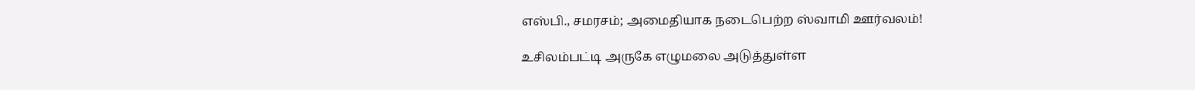எஸ்பி., சமரசம்; அமைதியாக நடைபெற்ற ஸ்வாமி ஊர்வலம்!

உசிலம்பட்டி அருகே எழுமலை அடுத்துள்ள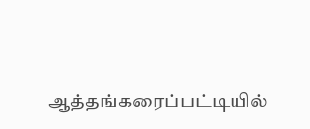ஆத்தங்கரைப்பட்டியில்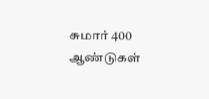சுமார் 400 ஆண்டுகள்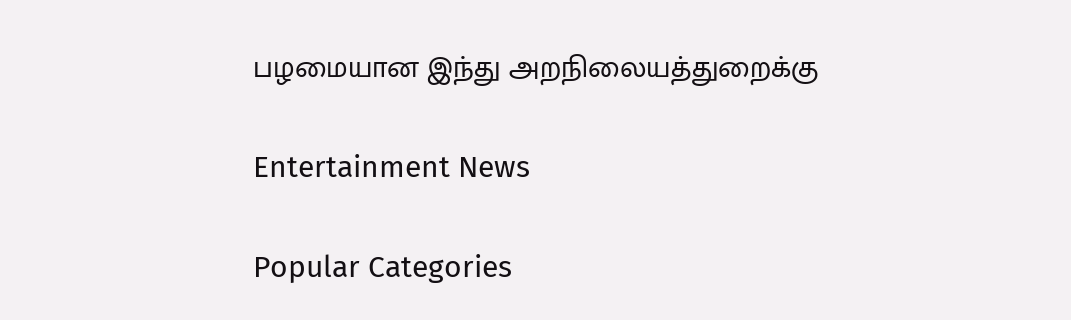பழமையான இந்து அறநிலையத்துறைக்கு

Entertainment News

Popular Categories